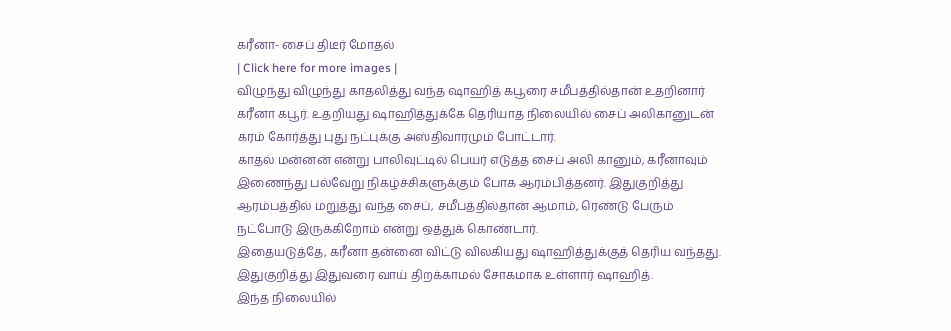கரீனா- சைப் திடீர் மோதல்
| Click here for more images |
விழுந்து விழுந்து காதலித்து வந்த ஷாஹித் கபூரை சமீபத்தில்தான் உதறினார் கரீனா கபூர். உதறியது ஷாஹித்துக்கே தெரியாத நிலையில் சைப் அலிகானுடன் கரம் கோர்த்து புது நட்புக்கு அஸ்திவாரமும் போட்டார்.
காதல் மன்னன் என்று பாலிவுட்டில் பெயர் எடுத்த சைப் அலி கானும், கரீனாவும் இணைந்து பல்வேறு நிகழ்ச்சிகளுக்கும் போக ஆரம்பித்தனர். இதுகுறித்து ஆரம்பத்தில் மறுத்து வந்த சைப், சமீபத்தில்தான் ஆமாம், ரெண்டு பேரும் நட்போடு இருக்கிறோம் என்று ஒத்துக் கொண்டார்.
இதையடுத்தே, கரீனா தன்னை விட்டு விலகியது ஷாஹித்துக்குத் தெரிய வந்தது. இதுகுறித்து இதுவரை வாய் திறக்காமல் சோகமாக உள்ளார் ஷாஹித்.
இந்த நிலையில்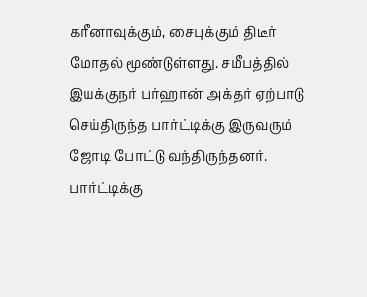கரீனாவுக்கும், சைபுக்கும் திடீர் மோதல் மூண்டுள்ளது. சமீபத்தில் இயக்குநர் பர்ஹான் அக்தர் ஏற்பாடு செய்திருந்த பார்ட்டிக்கு இருவரும் ஜோடி போட்டு வந்திருந்தனர்.
பார்ட்டிக்கு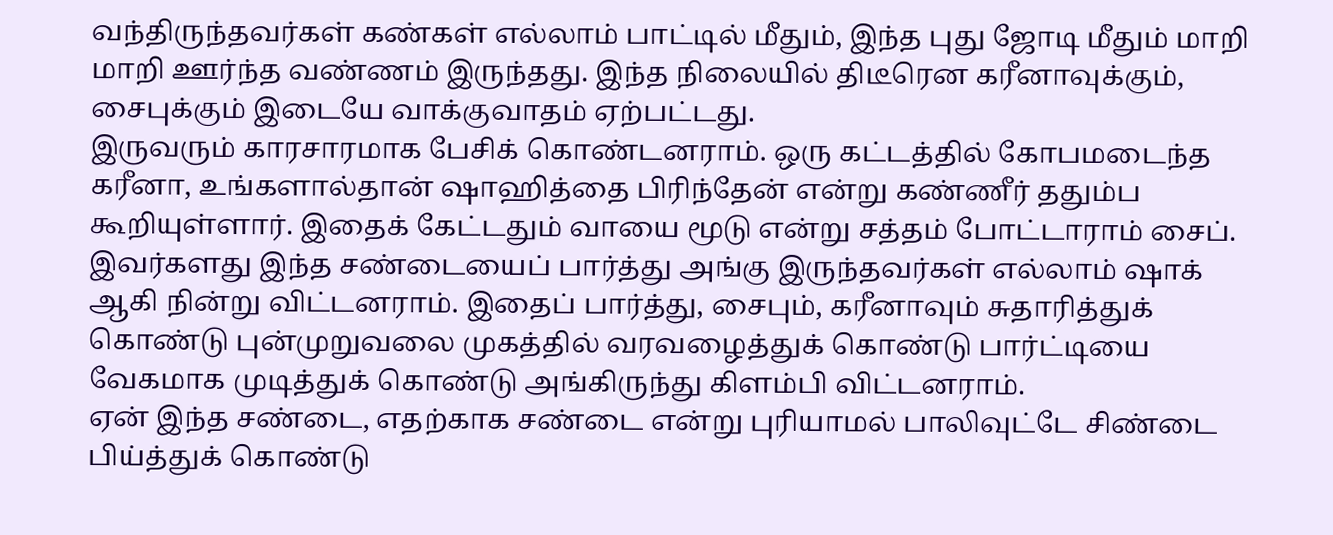வந்திருந்தவர்கள் கண்கள் எல்லாம் பாட்டில் மீதும், இந்த புது ஜோடி மீதும் மாறி மாறி ஊர்ந்த வண்ணம் இருந்தது. இந்த நிலையில் திடீரென கரீனாவுக்கும், சைபுக்கும் இடையே வாக்குவாதம் ஏற்பட்டது.
இருவரும் காரசாரமாக பேசிக் கொண்டனராம். ஒரு கட்டத்தில் கோபமடைந்த கரீனா, உங்களால்தான் ஷாஹித்தை பிரிந்தேன் என்று கண்ணீர் ததும்ப கூறியுள்ளார். இதைக் கேட்டதும் வாயை மூடு என்று சத்தம் போட்டாராம் சைப்.
இவர்களது இந்த சண்டையைப் பார்த்து அங்கு இருந்தவர்கள் எல்லாம் ஷாக் ஆகி நின்று விட்டனராம். இதைப் பார்த்து, சைபும், கரீனாவும் சுதாரித்துக் கொண்டு புன்முறுவலை முகத்தில் வரவழைத்துக் கொண்டு பார்ட்டியை வேகமாக முடித்துக் கொண்டு அங்கிருந்து கிளம்பி விட்டனராம்.
ஏன் இந்த சண்டை, எதற்காக சண்டை என்று புரியாமல் பாலிவுட்டே சிண்டை பிய்த்துக் கொண்டு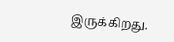இருக்கிறது.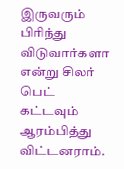இருவரும் பிரிந்து விடுவார்களா என்று சிலர் பெட் கட்டவும் ஆரம்பித்து விட்டனராம்.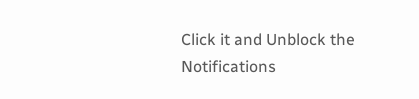Click it and Unblock the Notifications